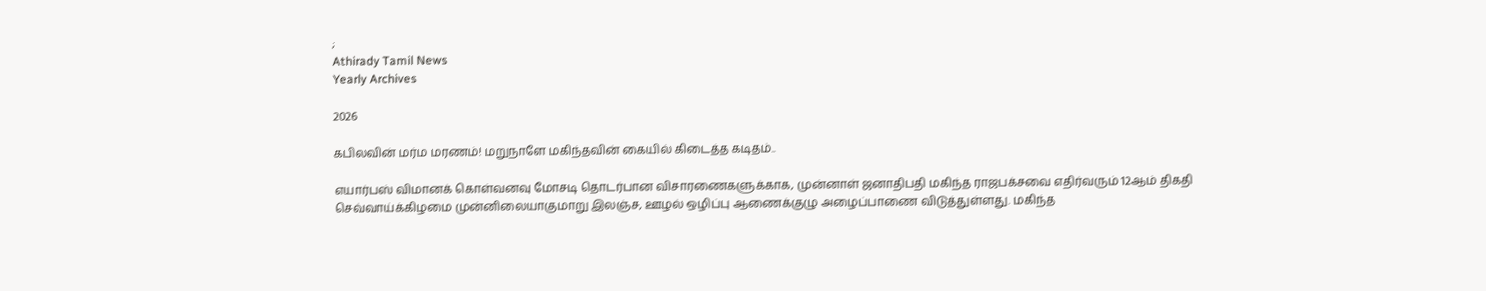;
Athirady Tamil News
Yearly Archives

2026

கபிலவின் மர்ம மரணம்! மறுநாளே மகிந்தவின் கையில் கிடைத்த கடிதம்..

எயார்பஸ் விமானக் கொள்வனவு மோசடி தொடர்பான விசாரணைகளுக்காக, முன்னாள் ஜனாதிபதி மகிந்த ராஜபக்சவை எதிர்வரும் 12ஆம் திகதி செவ்வாய்க்கிழமை முன்னிலையாகுமாறு இலஞ்ச, ஊழல் ஒழிப்பு ஆணைக்குழு அழைப்பாணை விடுத்துள்ளது. மகிந்த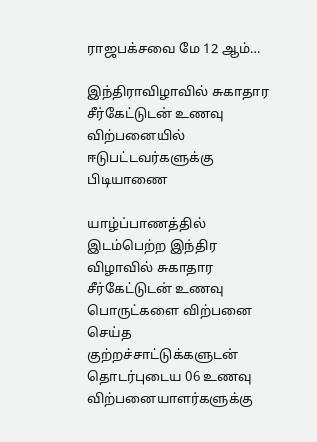ராஜபக்சவை மே 12 ஆம்…

இந்திராவிழாவில் சுகாதார சீர்கேட்டுடன் உணவு விற்பனையில் ஈடுபட்டவர்களுக்கு பிடியாணை

யாழ்ப்பாணத்தில் இடம்பெற்ற இந்திர விழாவில் சுகாதார சீர்கேட்டுடன் உணவு பொருட்களை விற்பனை செய்த குற்றச்சாட்டுக்களுடன் தொடர்புடைய 06 உணவு விற்பனையாளர்களுக்கு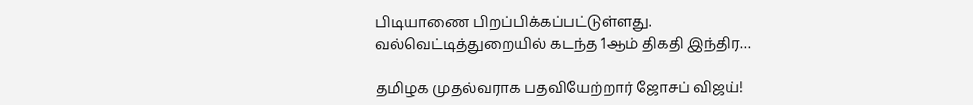பிடியாணை பிறப்பிக்கப்பட்டுள்ளது.    வல்வெட்டித்துறையில் கடந்த 1ஆம் திகதி இந்திர…

தமிழக முதல்வராக பதவியேற்றார் ஜோசப் விஜய்!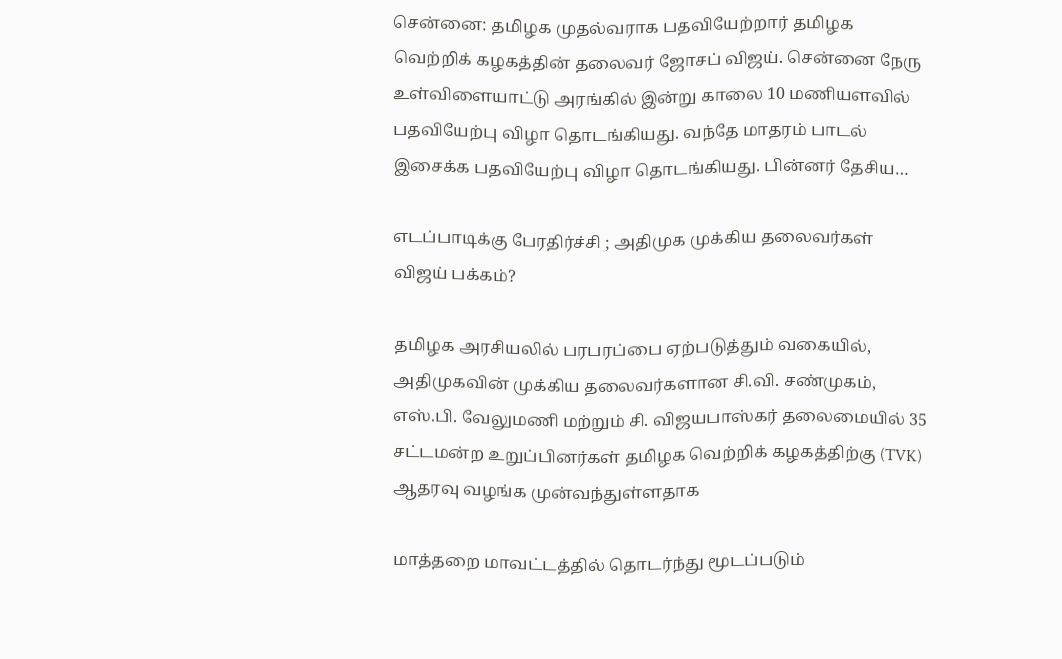சென்னை: தமிழக முதல்வராக பதவியேற்றார் தமிழக வெற்றிக் கழகத்தின் தலைவர் ஜோசப் விஜய். சென்னை நேரு உள்விளையாட்டு அரங்கில் இன்று காலை 10 மணியளவில் பதவியேற்பு விழா தொடங்கியது. வந்தே மாதரம் பாடல் இசைக்க பதவியேற்பு விழா தொடங்கியது. பின்னர் தேசிய…

எடப்பாடிக்கு பேரதிர்ச்சி ; அதிமுக முக்கிய தலைவர்கள் விஜய் பக்கம்?

தமிழக அரசியலில் பரபரப்பை ஏற்படுத்தும் வகையில், அதிமுகவின் முக்கிய தலைவர்களான சி.வி. சண்முகம், எஸ்.பி. வேலுமணி மற்றும் சி. விஜயபாஸ்கர் தலைமையில் 35 சட்டமன்ற உறுப்பினர்கள் தமிழக வெற்றிக் கழகத்திற்கு (TVK) ஆதரவு வழங்க முன்வந்துள்ளதாக

மாத்தறை மாவட்டத்தில் தொடர்ந்து மூடப்படும்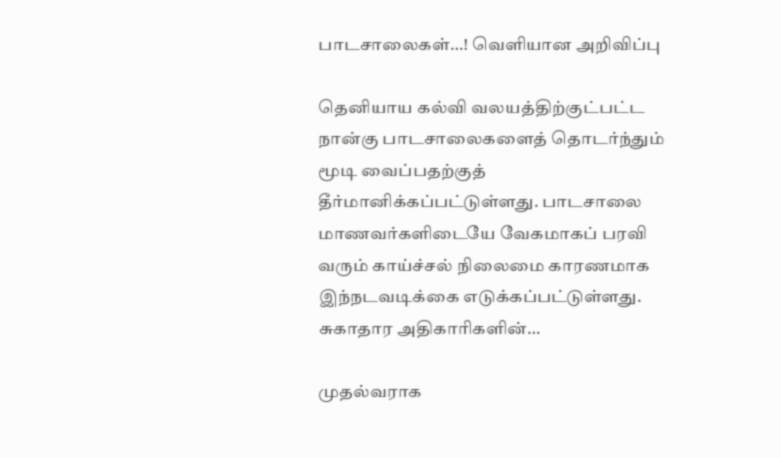பாடசாலைகள்…! வெளியான அறிவிப்பு

தெனியாய கல்வி வலயத்திற்குட்பட்ட நான்கு பாடசாலைகளைத் தொடர்ந்தும் மூடி வைப்பதற்குத் தீர்மானிக்கப்பட்டுள்ளது. பாடசாலை மாணவர்களிடையே வேகமாகப் பரவி வரும் காய்ச்சல் நிலைமை காரணமாக இந்நடவடிக்கை எடுக்கப்பட்டுள்ளது. சுகாதார அதிகாரிகளின்…

முதல்வராக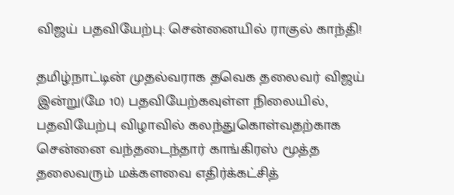விஜய் பதவியேற்பு: சென்னையில் ராகுல் காந்தி!

தமிழ்நாட்டின் முதல்வராக தவெக தலைவர் விஜய் இன்று(மே 10) பதவியேற்கவுள்ள நிலையில், பதவியேற்பு விழாவில் கலந்துகொள்வதற்காக சென்னை வந்தடைந்தார் காங்கிரஸ் மூத்த தலைவரும் மக்களவை எதிர்க்கட்சித்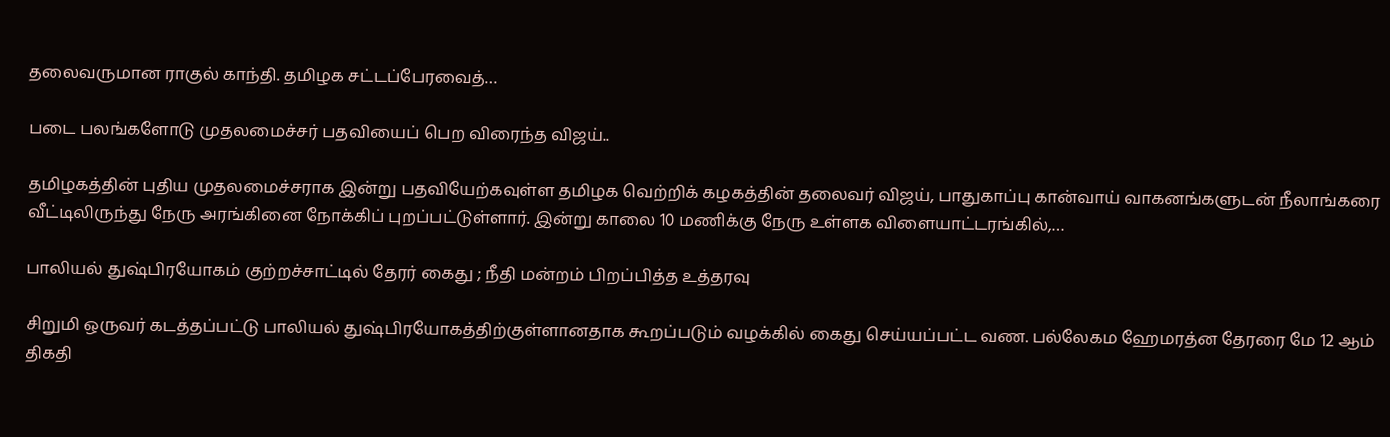தலைவருமான ராகுல் காந்தி. தமிழக சட்டப்பேரவைத்…

படை பலங்களோடு முதலமைச்சர் பதவியைப் பெற விரைந்த விஜய்..

தமிழகத்தின் புதிய முதலமைச்சராக இன்று பதவியேற்கவுள்ள தமிழக வெற்றிக் கழகத்தின் தலைவர் விஜய், பாதுகாப்பு கான்வாய் வாகனங்களுடன் நீலாங்கரை வீட்டிலிருந்து நேரு அரங்கினை நோக்கிப் புறப்பட்டுள்ளார். இன்று காலை 10 மணிக்கு நேரு உள்ளக விளையாட்டரங்கில்,…

பாலியல் துஷ்பிரயோகம் குற்றச்சாட்டில் தேரர் கைது ; நீதி மன்றம் பிறப்பித்த உத்தரவு

சிறுமி ஒருவர் கடத்தப்பட்டு பாலியல் துஷ்பிரயோகத்திற்குள்ளானதாக கூறப்படும் வழக்கில் கைது செய்யப்பட்ட வண. பல்லேகம ஹேமரத்ன தேரரை மே 12 ஆம் திகதி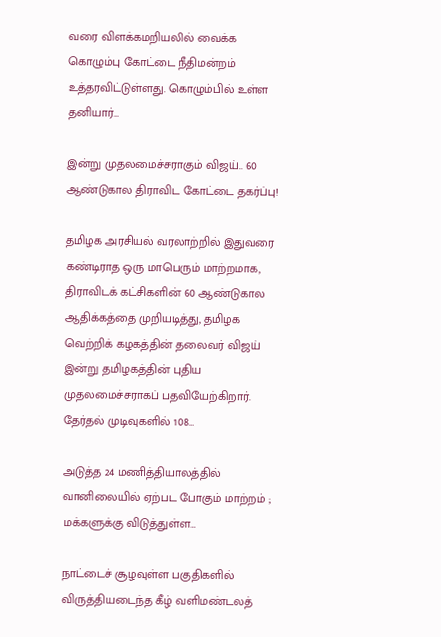வரை விளக்கமறியலில் வைக்க கொழும்பு கோட்டை நீதிமன்றம் உத்தரவிட்டுள்ளது. கொழும்பில் உள்ள தனியார்…

இன்று முதலமைச்சராகும் விஜய்.. 60 ஆண்டுகால திராவிட கோட்டை தகர்ப்பு!

தமிழக அரசியல் வரலாற்றில் இதுவரை கண்டிராத ஒரு மாபெரும் மாற்றமாக, திராவிடக் கட்சிகளின் 60 ஆண்டுகால ஆதிக்கத்தை முறியடித்து, தமிழக வெற்றிக் கழகத்தின் தலைவர் விஜய் இன்று தமிழகத்தின் புதிய முதலமைச்சராகப் பதவியேற்கிறார். தேர்தல் முடிவுகளில் 108…

அடுத்த 24 மணித்தியாலத்தில் வானிலையில் ஏற்பட போகும் மாற்றம் ; மக்களுக்கு விடுத்துள்ள…

நாட்டைச் சூழவுள்ள பகுதிகளில் விருத்தியடைந்த கீழ் வளிமண்டலத்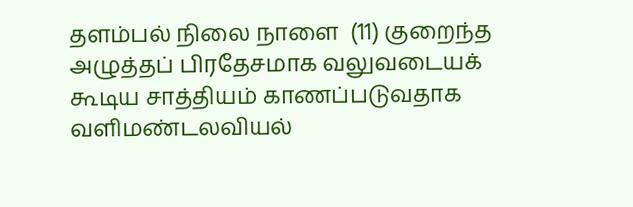தளம்பல் நிலை நாளை  (11) குறைந்த அழுத்தப் பிரதேசமாக வலுவடையக் கூடிய சாத்தியம் காணப்படுவதாக வளிமண்டலவியல்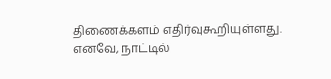திணைக்களம் எதிர்வுகூறியுள்ளது. எனவே, நாட்டில்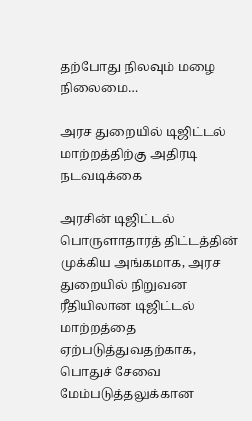தற்போது நிலவும் மழை நிலைமை…

அரச துறையில் டிஜிட்டல் மாற்றத்திற்கு அதிரடி நடவடிக்கை

அரசின் டிஜிட்டல் பொருளாதாரத் திட்டத்தின் முக்கிய அங்கமாக, அரச துறையில் நிறுவன ரீதியிலான டிஜிட்டல் மாற்றத்தை ஏற்படுத்துவதற்காக, பொதுச் சேவை மேம்படுத்தலுக்கான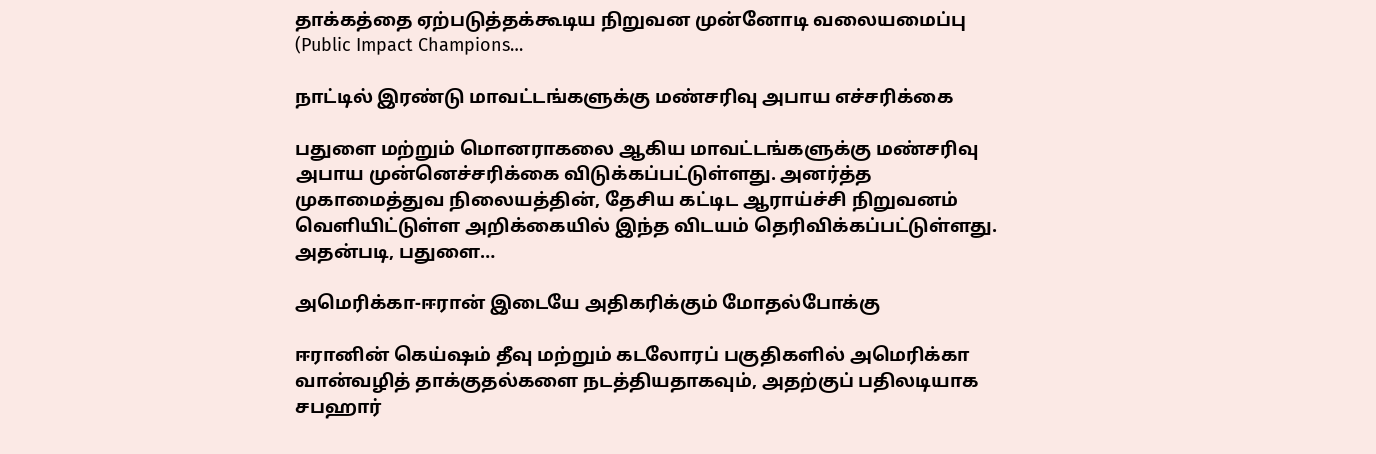தாக்கத்தை ஏற்படுத்தக்கூடிய நிறுவன முன்னோடி வலையமைப்பு (Public Impact Champions…

நாட்டில் இரண்டு மாவட்டங்களுக்கு மண்சரிவு அபாய எச்சரிக்கை

பதுளை மற்றும் மொனராகலை ஆகிய மாவட்டங்களுக்கு மண்சரிவு அபாய முன்னெச்சரிக்கை விடுக்கப்பட்டுள்ளது. அனர்த்த முகாமைத்துவ நிலையத்தின், தேசிய கட்டிட ஆராய்ச்சி நிறுவனம் வெளியிட்டுள்ள அறிக்கையில் இந்த விடயம் தெரிவிக்கப்பட்டுள்ளது. அதன்படி, பதுளை…

அமெரிக்கா-ஈரான் இடையே அதிகரிக்கும் மோதல்போக்கு

ஈரானின் கெய்ஷம் தீவு மற்றும் கடலோரப் பகுதிகளில் அமெரிக்கா வான்வழித் தாக்குதல்களை நடத்தியதாகவும், அதற்குப் பதிலடியாக சபஹார்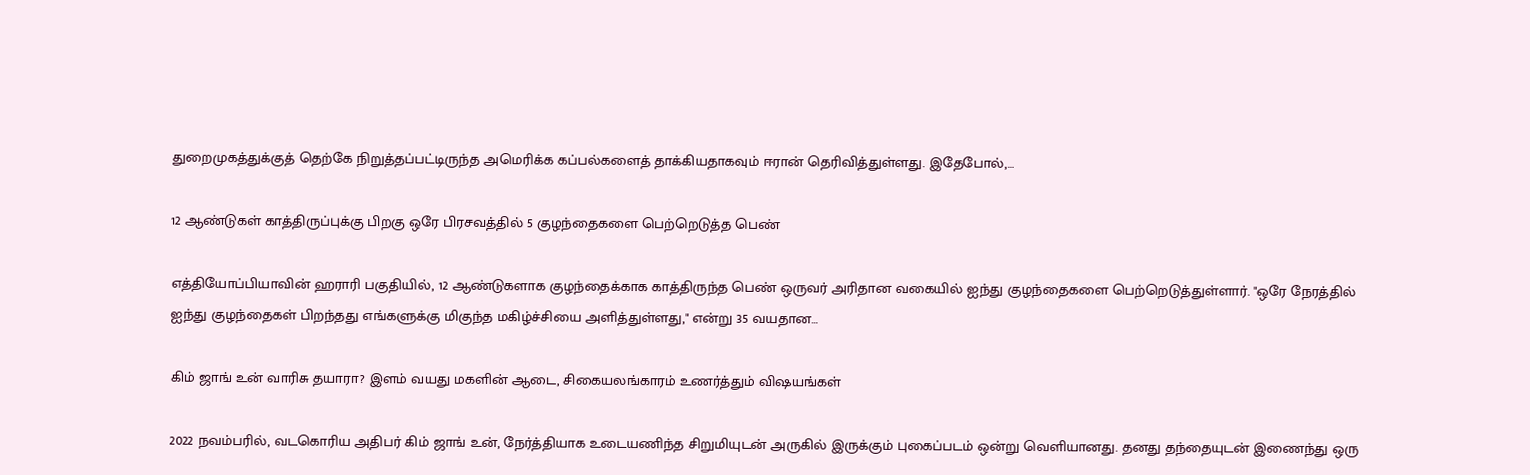துறைமுகத்துக்குத் தெற்கே நிறுத்தப்பட்டிருந்த அமெரிக்க கப்பல்களைத் தாக்கியதாகவும் ஈரான் தெரிவித்துள்ளது. இதேபோல்,…

12 ஆண்டுகள் காத்திருப்புக்கு பிறகு ஒரே பிரசவத்தில் 5 குழந்தைகளை பெற்றெடுத்த பெண்

எத்தியோப்பியாவின் ஹராரி பகுதியில், 12 ஆண்டுகளாக குழந்தைக்காக காத்திருந்த பெண் ஒருவர் அரிதான வகையில் ஐந்து குழந்தைகளை பெற்றெடுத்துள்ளார். "ஒரே நேரத்தில் ஐந்து குழந்தைகள் பிறந்தது எங்களுக்கு மிகுந்த மகிழ்ச்சியை அளித்துள்ளது," என்று 35 வயதான…

கிம் ஜாங் உன் வாரிசு தயாரா? இளம் வயது மகளின் ஆடை, சிகையலங்காரம் உணர்த்தும் விஷயங்கள்

2022 நவம்பரில், வடகொரிய அதிபர் கிம் ஜாங் உன், நேர்த்தியாக உடையணிந்த சிறுமியுடன் அருகில் இருக்கும் புகைப்படம் ஒன்று வெளியானது. தனது தந்தையுடன் இணைந்து ஒரு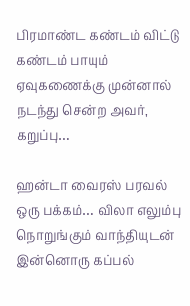பிரமாண்ட கண்டம் விட்டு கண்டம் பாயும் ஏவுகணைக்கு முன்னால் நடந்து சென்ற அவர், கறுப்பு…

ஹன்டா வைரஸ் பரவல் ஒரு பக்கம்… விலா எலும்பு நொறுங்கும் வாந்தியுடன் இன்னொரு கப்பல்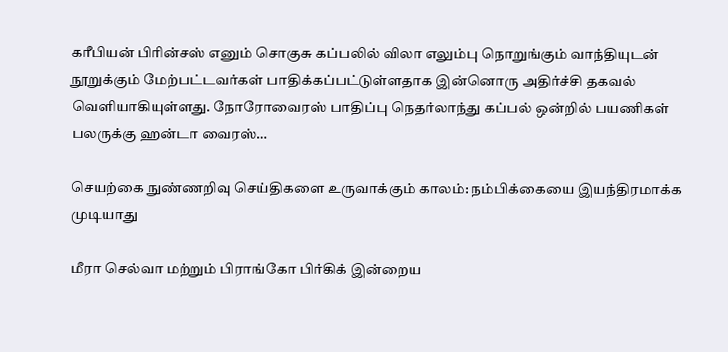கரீபியன் பிரின்சஸ் எனும் சொகுசு கப்பலில் விலா எலும்பு நொறுங்கும் வாந்தியுடன் நூறுக்கும் மேற்பட்டவர்கள் பாதிக்கப்பட்டுள்ளதாக இன்னொரு அதிர்ச்சி தகவல் வெளியாகியுள்ளது. நோரோவைரஸ் பாதிப்பு நெதர்லாந்து கப்பல் ஒன்றில் பயணிகள் பலருக்கு ஹன்டா வைரஸ்…

செயற்கை நுண்ணறிவு செய்திகளை உருவாக்கும் காலம்: நம்பிக்கையை இயந்திரமாக்க முடியாது

மீரா செல்வா மற்றும் பிராங்கோ பிர்கிக் இன்றைய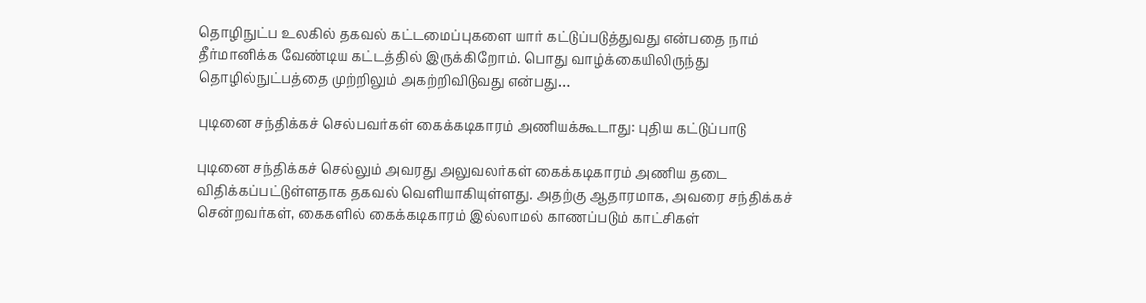தொழிநுட்ப உலகில் தகவல் கட்டமைப்புகளை யார் கட்டுப்படுத்துவது என்பதை நாம் தீர்மானிக்க வேண்டிய கட்டத்தில் இருக்கிறோம். பொது வாழ்க்கையிலிருந்து தொழில்நுட்பத்தை முற்றிலும் அகற்றிவிடுவது என்பது…

புடினை சந்திக்கச் செல்பவர்கள் கைக்கடிகாரம் அணியக்கூடாது: புதிய கட்டுப்பாடு

புடினை சந்திக்கச் செல்லும் அவரது அலுவலர்கள் கைக்கடிகாரம் அணிய தடை விதிக்கப்பட்டுள்ளதாக தகவல் வெளியாகியுள்ளது. அதற்கு ஆதாரமாக, அவரை சந்திக்கச் சென்றவர்கள், கைகளில் கைக்கடிகாரம் இல்லாமல் காணப்படும் காட்சிகள்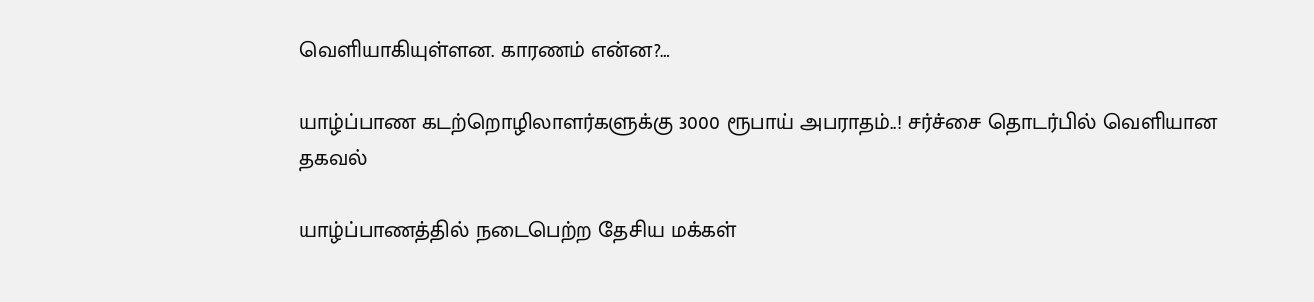வெளியாகியுள்ளன. காரணம் என்ன?…

யாழ்ப்பாண கடற்றொழிலாளர்களுக்கு 3000 ரூபாய் அபராதம்..! சர்ச்சை தொடர்பில் வெளியான தகவல்

யாழ்ப்பாணத்தில் நடைபெற்ற தேசிய மக்கள்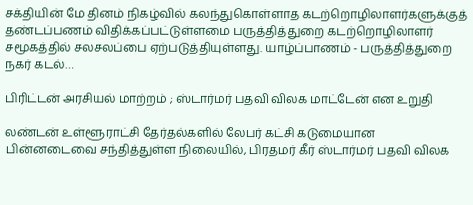சக்தியின் மே தினம் நிகழ்வில் கலந்துகொள்ளாத கடற்றொழிலாளர்களுக்குத் தண்டப்பணம் விதிக்கப்பட்டுள்ளமை பருத்தித்துறை கடற்றொழிலாளர் சமூகத்தில் சலசலப்பை ஏற்படுத்தியுள்ளது. யாழ்ப்பாணம் - பருத்தித்துறை நகர் கடல்…

பிரிட்டன் அரசியல் மாற்றம் ; ஸ்டார்மர் பதவி விலக மாட்டேன் என உறுதி

லண்டன் உள்ளூராட்சி தேர்தல்களில் லேபர் கட்சி கடுமையான பின்னடைவை சந்தித்துள்ள நிலையில், பிரதமர் கீர் ஸ்டார்மர் பதவி விலக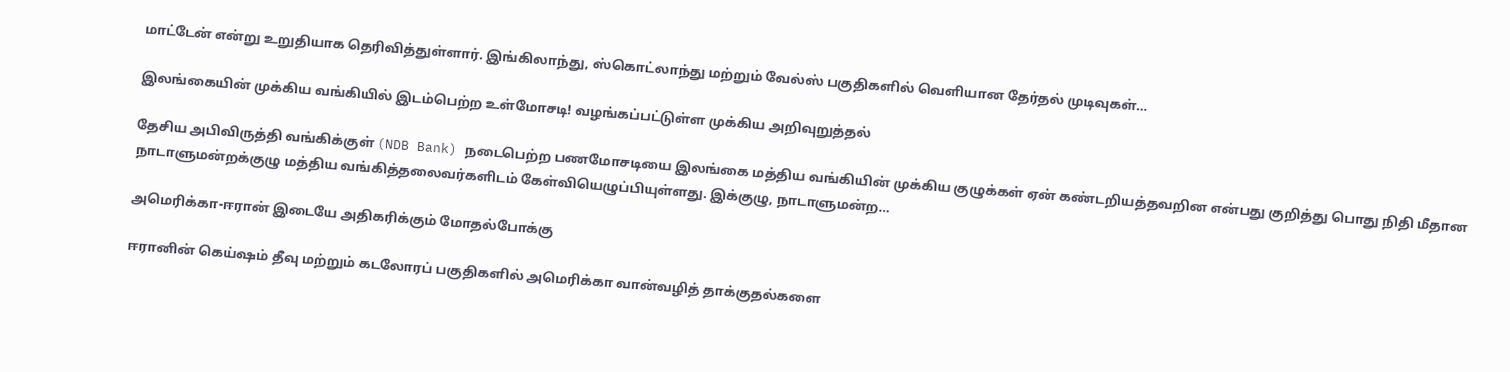மாட்டேன் என்று உறுதியாக தெரிவித்துள்ளார். இங்கிலாந்து, ஸ்கொட்லாந்து மற்றும் வேல்ஸ் பகுதிகளில் வெளியான தேர்தல் முடிவுகள்…

இலங்கையின் முக்கிய வங்கியில் இடம்பெற்ற உள்மோசடி! வழங்கப்பட்டுள்ள முக்கிய அறிவுறுத்தல்

தேசிய அபிவிருத்தி வங்கிக்குள் (NDB Bank) நடைபெற்ற பணமோசடியை இலங்கை மத்திய வங்கியின் முக்கிய குழுக்கள் ஏன் கண்டறியத்தவறின என்பது குறித்து பொது நிதி மீதான நாடாளுமன்றக்குழு மத்திய வங்கித்தலைவர்களிடம் கேள்வியெழுப்பியுள்ளது. இக்குழு, நாடாளுமன்ற…

அமெரிக்கா-ஈரான் இடையே அதிகரிக்கும் மோதல்போக்கு

ஈரானின் கெய்ஷம் தீவு மற்றும் கடலோரப் பகுதிகளில் அமெரிக்கா வான்வழித் தாக்குதல்களை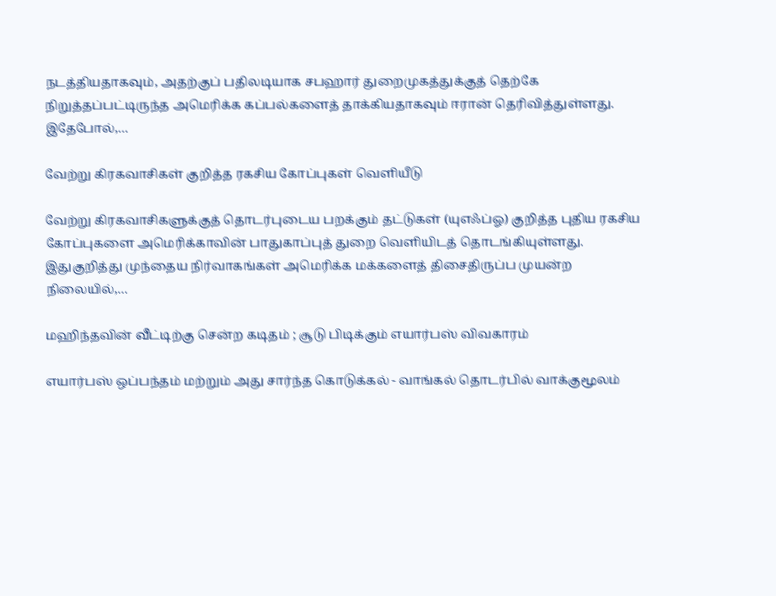நடத்தியதாகவும், அதற்குப் பதிலடியாக சபஹார் துறைமுகத்துக்குத் தெற்கே நிறுத்தப்பட்டிருந்த அமெரிக்க கப்பல்களைத் தாக்கியதாகவும் ஈரான் தெரிவித்துள்ளது. இதேபோல்,…

வேற்று கிரகவாசிகள் குறித்த ரகசிய கோப்புகள் வெளியீடு

வேற்று கிரகவாசிகளுக்குத் தொடர்புடைய பறக்கும் தட்டுகள் (யுஎஃப்ஓ) குறித்த புதிய ரகசிய கோப்புகளை அமெரிக்காவின் பாதுகாப்புத் துறை வெளியிடத் தொடங்கியுள்ளது. இதுகுறித்து முந்தைய நிர்வாகங்கள் அமெரிக்க மக்களைத் திசைதிருப்ப முயன்ற நிலையில்,…

மஹிந்தவின் வீட்டிற்கு சென்ற கடிதம் ; சூடு பிடிக்கும் எயார்பஸ் விவகாரம்

எயார்பஸ் ஒப்பந்தம் மற்றும் அது சார்ந்த கொடுக்கல் - வாங்கல் தொடர்பில் வாக்குமூலம்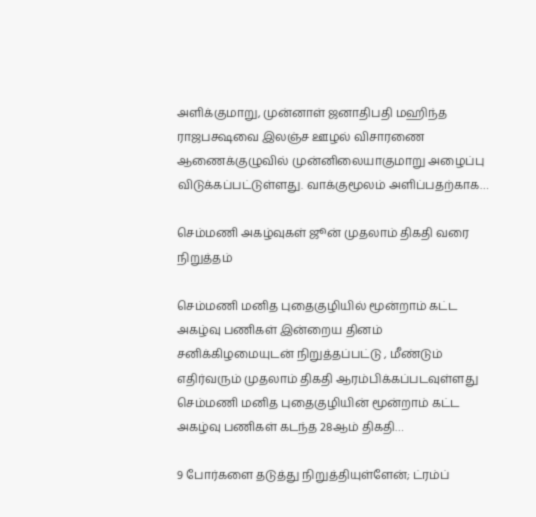அளிக்குமாறு, முன்னாள் ஜனாதிபதி மஹிந்த ராஜபக்ஷவை இலஞ்ச ஊழல் விசாரணை ஆணைக்குழுவில் முன்னிலையாகுமாறு அழைப்பு விடுக்கப்பட்டுள்ளது. வாக்குமூலம் அளிப்பதற்காக…

செம்மணி அகழ்வுகள் ஜூன் முதலாம் திகதி வரை நிறுத்தம்

செம்மணி மனித புதைகுழியில் மூன்றாம் கட்ட அகழ்வு பணிகள் இன்றைய தினம் சனிக்கிழமையுடன் நிறுத்தப்பட்டு , மீண்டும் எதிர்வரும் முதலாம் திகதி ஆரம்பிக்கப்படவுள்ளது செம்மணி மனித புதைகுழியின் மூன்றாம் கட்ட அகழ்வு பணிகள் கடந்த 28ஆம் திகதி…

9 போர்களை தடுத்து நிறுத்தியுள்ளேன்; ட்ரம்ப்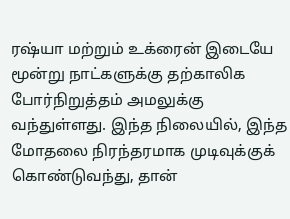ரஷ்யா மற்றும் உக்ரைன் இடையே மூன்று நாட்களுக்கு தற்காலிக போர்நிறுத்தம் அமலுக்கு வந்துள்ளது. இந்த நிலையில், இந்த மோதலை நிரந்தரமாக முடிவுக்குக் கொண்டுவந்து, தான்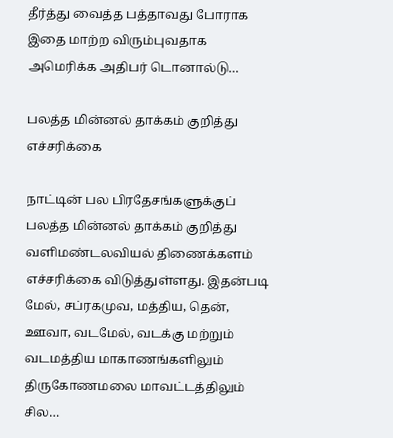தீர்த்து வைத்த பத்தாவது போராக இதை மாற்ற விரும்புவதாக அமெரிக்க அதிபர் டொனால்டு…

பலத்த மின்னல் தாக்கம் குறித்து எச்சரிக்கை

நாட்டின் பல பிரதேசங்களுக்குப் பலத்த மின்னல் தாக்கம் குறித்து வளிமண்டலவியல் திணைக்களம் எச்சரிக்கை விடுத்துள்ளது. இதன்படி மேல், சப்ரகமுவ, மத்திய, தென், ஊவா, வடமேல், வடக்கு மற்றும் வடமத்திய மாகாணங்களிலும் திருகோணமலை மாவட்டத்திலும் சில…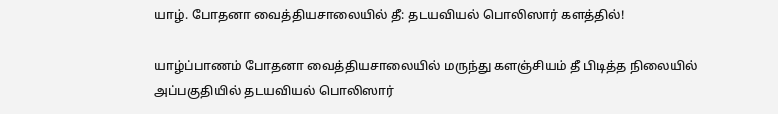யாழ். போதனா வைத்தியசாலையில் தீ: தடயவியல் பொலிஸார் களத்தில்!

யாழ்ப்பாணம் போதனா வைத்தியசாலையில் மருந்து களஞ்சியம் தீ பிடித்த நிலையில் அப்பகுதியில் தடயவியல் பொலிஸார்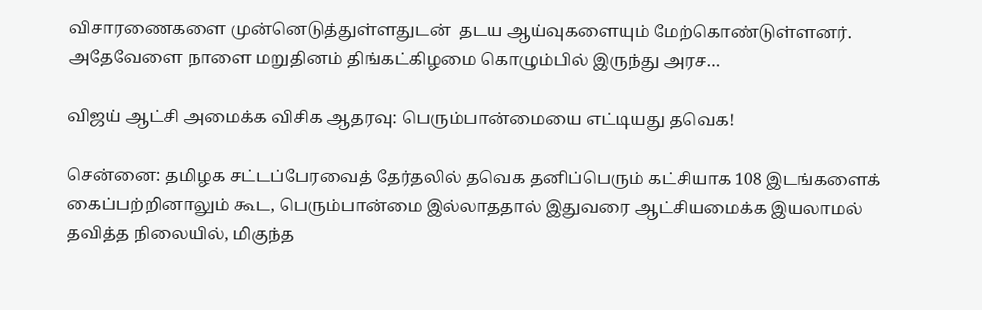விசாரணைகளை முன்னெடுத்துள்ளதுடன்  தடய ஆய்வுகளையும் மேற்கொண்டுள்ளனர்.  அதேவேளை நாளை மறுதினம் திங்கட்கிழமை கொழும்பில் இருந்து அரச…

விஜய் ஆட்சி அமைக்க விசிக ஆதரவு: பெரும்பான்மையை எட்டியது தவெக!

சென்னை: தமிழக சட்டப்பேரவைத் தேர்தலில் தவெக தனிப்பெரும் கட்சியாக 108 இடங்களைக் கைப்பற்றினாலும் கூட, பெரும்பான்மை இல்லாததால் இதுவரை ஆட்சியமைக்க இயலாமல் தவித்த நிலையில், மிகுந்த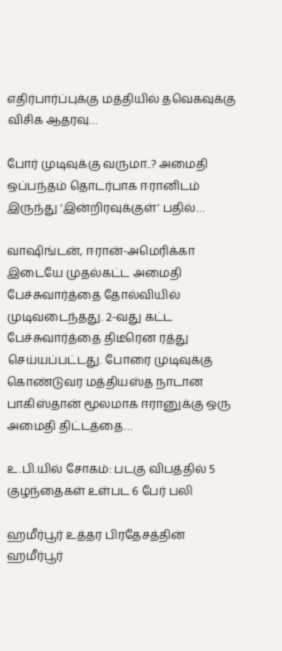எதிர்பார்ப்புக்கு மத்தியில் தவெகவுக்கு விசிக ஆதரவு…

போர் முடிவுக்கு வருமா..? அமைதி ஒப்பந்தம் தொடர்பாக ஈரானிடம் இருந்து ‘இன்றிரவுக்குள்’ பதில்…

வாஷிங்டன், ஈரான்-அமெரிக்கா இடையே முதல்கட்ட அமைதி பேச்சுவார்த்தை தோல்வியில் முடிவடைந்தது. 2-வது கட்ட பேச்சுவார்த்தை திடீரென ரத்து செய்யப்பட்டது. போரை முடிவுக்கு கொண்டுவர மத்தியஸ்த நாடான பாகிஸ்தான் மூலமாக ஈரானுக்கு ஒரு அமைதி திட்டத்தை…

உ.பி.யில் சோகம்: படகு விபத்தில் 5 குழந்தைகள் உள்பட 6 பேர் பலி

ஹமீர்பூர் உத்தர பிரதேசத்தின் ஹமீர்பூர்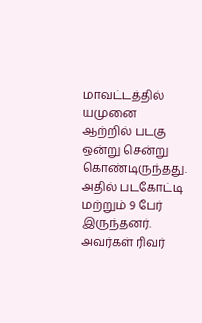மாவட்டத்தில் யமுனை ஆற்றில் படகு ஒன்று சென்று கொண்டிருந்தது. அதில் படகோட்டி மற்றும் 9 பேர் இருந்தனர். அவர்கள் ரிவர்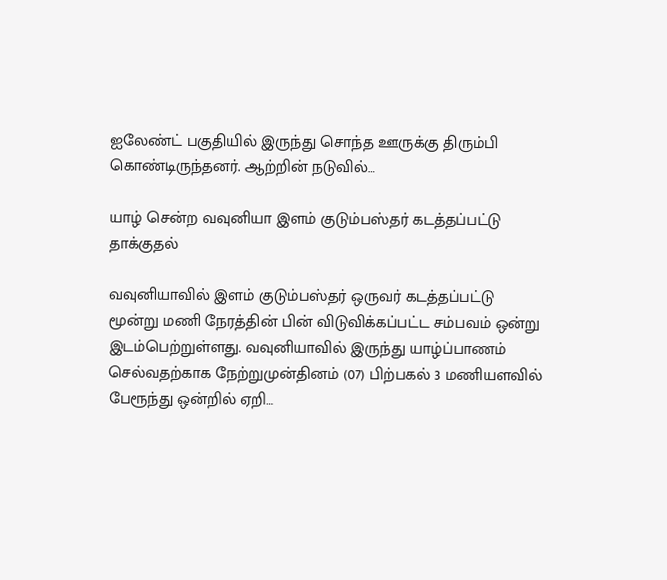ஐலேண்ட் பகுதியில் இருந்து சொந்த ஊருக்கு திரும்பி கொண்டிருந்தனர். ஆற்றின் நடுவில்…

யாழ் சென்ற வவுனியா இளம் குடும்பஸ்தர் கடத்தப்பட்டு தாக்குதல்

வவுனியாவில் இளம் குடும்பஸ்தர் ஒருவர் கடத்தப்பட்டு மூன்று மணி நேரத்தின் பின் விடுவிக்கப்பட்ட சம்பவம் ஒன்று இடம்பெற்றுள்ளது. வவுனியாவில் இருந்து யாழ்ப்பாணம் செல்வதற்காக நேற்றுமுன்தினம் (07) பிற்பகல் 3 மணியளவில் பேரூந்து ஒன்றில் ஏறி…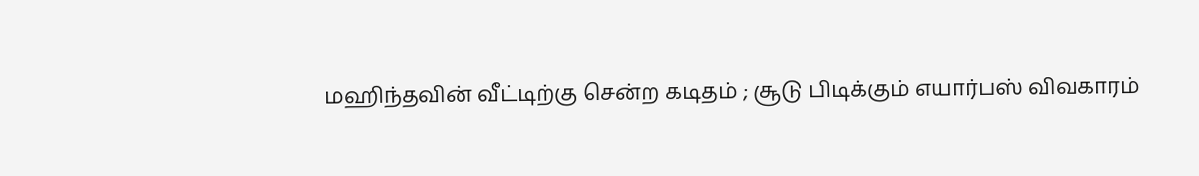மஹிந்தவின் வீட்டிற்கு சென்ற கடிதம் ; சூடு பிடிக்கும் எயார்பஸ் விவகாரம்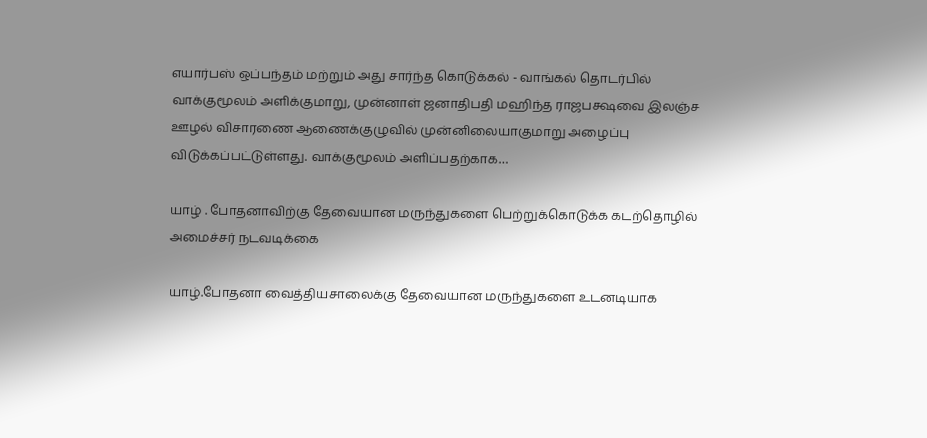எயார்பஸ் ஒப்பந்தம் மற்றும் அது சார்ந்த கொடுக்கல் - வாங்கல் தொடர்பில் வாக்குமூலம் அளிக்குமாறு, முன்னாள் ஜனாதிபதி மஹிந்த ராஜபக்ஷவை இலஞ்ச ஊழல் விசாரணை ஆணைக்குழுவில் முன்னிலையாகுமாறு அழைப்பு விடுக்கப்பட்டுள்ளது. வாக்குமூலம் அளிப்பதற்காக…

யாழ் . போதனாவிற்கு தேவையான மருந்துகளை பெற்றுக்கொடுக்க கடற்தொழில் அமைச்சர் நடவடிக்கை

யாழ்.போதனா வைத்தியசாலைக்கு தேவையான மருந்துகளை உடனடியாக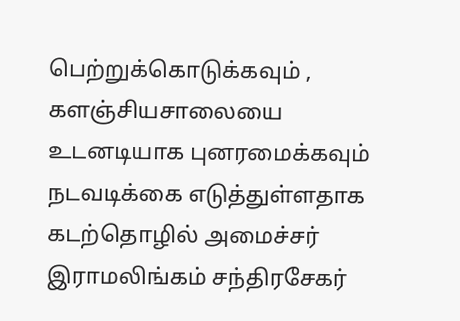பெற்றுக்கொடுக்கவும் , களஞ்சியசாலையை உடனடியாக புனரமைக்கவும் நடவடிக்கை எடுத்துள்ளதாக கடற்தொழில் அமைச்சர் இராமலிங்கம் சந்திரசேகர்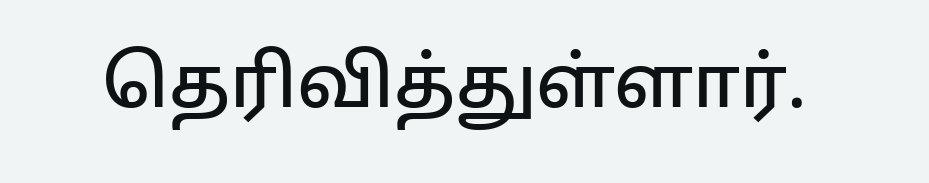தெரிவித்துள்ளார்.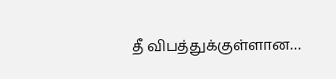தீ விபத்துக்குள்ளான…